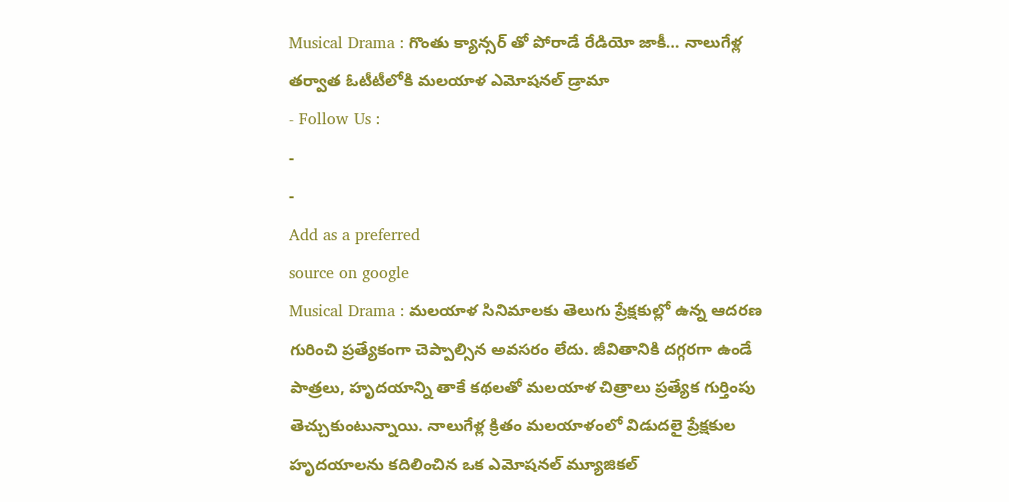Musical Drama : గొంతు క్యాన్సర్ తో పోరాడే రేడియో జాకీ… నాలుగేళ్ల తర్వాత ఓటీటీలోకి మలయాళ ఎమోషనల్ డ్రామా
- Follow Us :
-
-
Add as a preferred
source on google
Musical Drama : మలయాళ సినిమాలకు తెలుగు ప్రేక్షకుల్లో ఉన్న ఆదరణ గురించి ప్రత్యేకంగా చెప్పాల్సిన అవసరం లేదు. జీవితానికి దగ్గరగా ఉండే పాత్రలు, హృదయాన్ని తాకే కథలతో మలయాళ చిత్రాలు ప్రత్యేక గుర్తింపు తెచ్చుకుంటున్నాయి. నాలుగేళ్ల క్రితం మలయాళంలో విడుదలై ప్రేక్షకుల హృదయాలను కదిలించిన ఒక ఎమోషనల్ మ్యూజికల్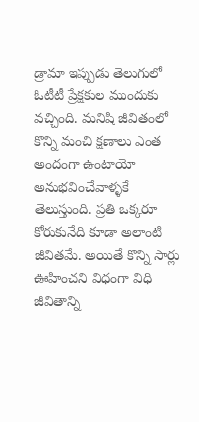డ్రామా ఇప్పుడు తెలుగులో ఓటీటీ ప్రేక్షకుల ముందుకు వచ్చింది. మనిషి జీవితంలో కొన్ని మంచి క్షణాలు ఎంత అందంగా ఉంటాయో అనుభవించేవాళ్ళకే తెలుస్తుంది. ప్రతి ఒక్కరూ కోరుకునేది కూడా అలాంటి జీవితమే. అయితే కొన్ని సార్లు ఊహించని విధంగా విధి జీవితాన్ని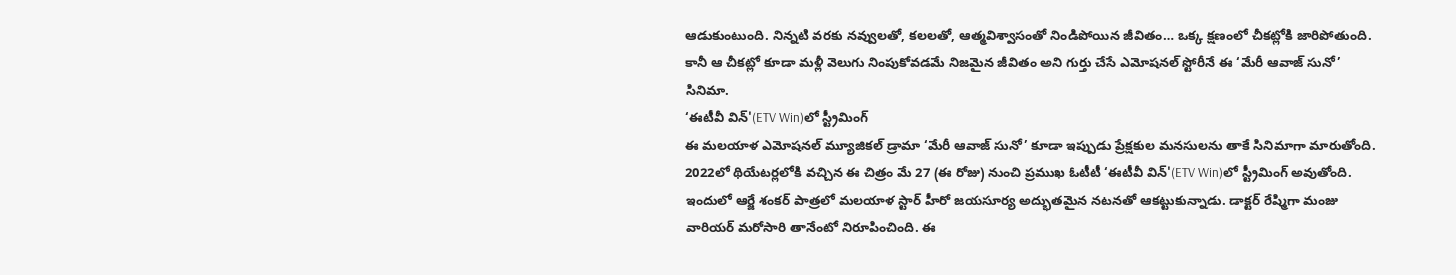ఆడుకుంటుంది. నిన్నటి వరకు నవ్వులతో, కలలతో, ఆత్మవిశ్వాసంతో నిండిపోయిన జీవితం… ఒక్క క్షణంలో చీకట్లోకి జారిపోతుంది. కానీ ఆ చీకట్లో కూడా మళ్లీ వెలుగు నింపుకోవడమే నిజమైన జీవితం అని గుర్తు చేసే ఎమోషనల్ స్టోరీనే ఈ ‘మేరీ ఆవాజ్ సునో’ సినిమా.
‘ఈటీవీ విన్'(ETV Win)లో స్ట్రీమింగ్
ఈ మలయాళ ఎమోషనల్ మ్యూజికల్ డ్రామా ‘మేరీ ఆవాజ్ సునో’ కూడా ఇప్పుడు ప్రేక్షకుల మనసులను తాకే సినిమాగా మారుతోంది. 2022లో థియేటర్లలోకి వచ్చిన ఈ చిత్రం మే 27 (ఈ రోజు) నుంచి ప్రముఖ ఓటీటీ ‘ఈటీవీ విన్'(ETV Win)లో స్ట్రీమింగ్ అవుతోంది. ఇందులో ఆర్జే శంకర్ పాత్రలో మలయాళ స్టార్ హీరో జయసూర్య అద్భుతమైన నటనతో ఆకట్టుకున్నాడు. డాక్టర్ రేష్మిగా మంజు వారియర్ మరోసారి తానేంటో నిరూపించింది. ఈ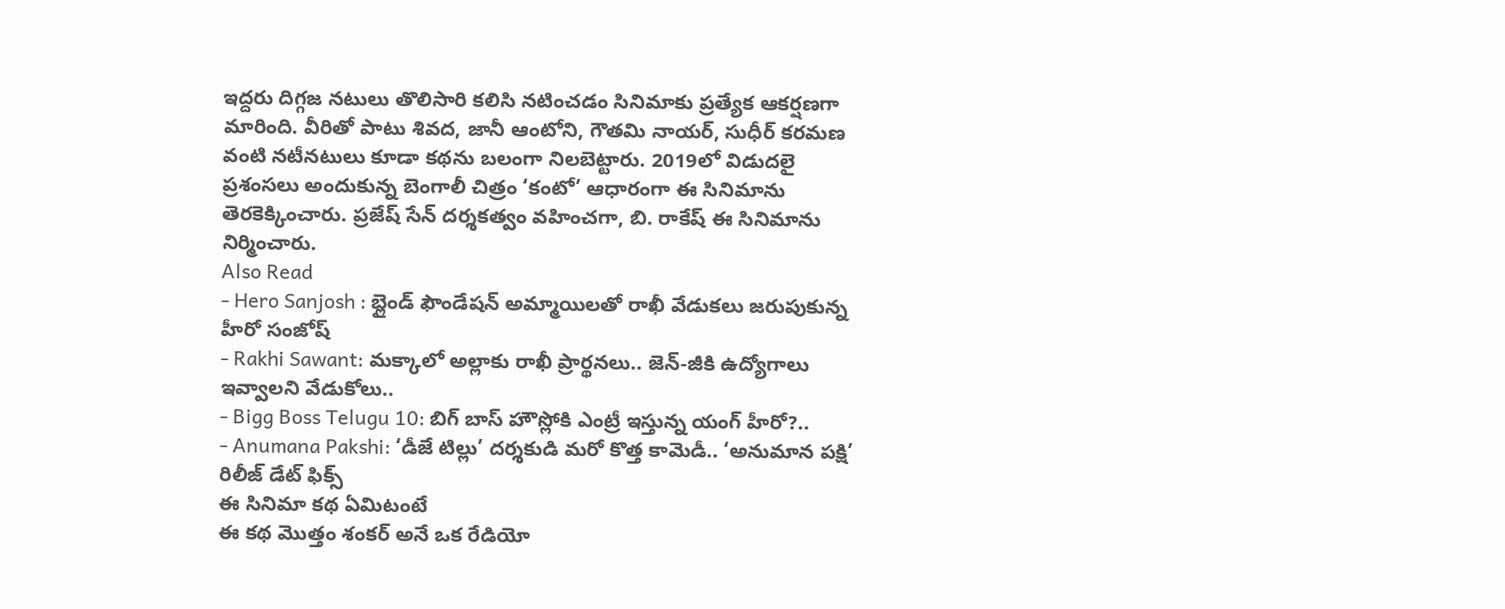ఇద్దరు దిగ్గజ నటులు తొలిసారి కలిసి నటించడం సినిమాకు ప్రత్యేక ఆకర్షణగా మారింది. వీరితో పాటు శివద, జానీ ఆంటోని, గౌతమి నాయర్, సుధీర్ కరమణ వంటి నటీనటులు కూడా కథను బలంగా నిలబెట్టారు. 2019లో విడుదలై ప్రశంసలు అందుకున్న బెంగాలీ చిత్రం ‘కంటో’ ఆధారంగా ఈ సినిమాను తెరకెక్కించారు. ప్రజేష్ సేన్ దర్శకత్వం వహించగా, బి. రాకేష్ ఈ సినిమాను నిర్మించారు.
Also Read
- Hero Sanjosh : బ్లైండ్ ఫౌండేషన్ అమ్మాయిలతో రాఖీ వేడుకలు జరుపుకున్న హీరో సంజోష్
- Rakhi Sawant: మక్కాలో అల్లాకు రాఖీ ప్రార్థనలు.. జెన్-జీకి ఉద్యోగాలు ఇవ్వాలని వేడుకోలు..
- Bigg Boss Telugu 10: బిగ్ బాస్ హౌస్లోకి ఎంట్రీ ఇస్తున్న యంగ్ హీరో?..
- Anumana Pakshi: ‘డీజే టిల్లు’ దర్శకుడి మరో కొత్త కామెడీ.. ‘అనుమాన పక్షి’ రిలీజ్ డేట్ ఫిక్స్
ఈ సినిమా కథ ఏమిటంటే
ఈ కథ మొత్తం శంకర్ అనే ఒక రేడియో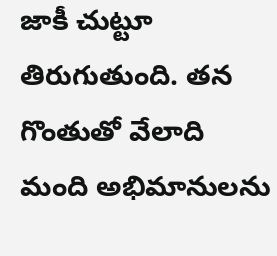జాకీ చుట్టూ తిరుగుతుంది. తన గొంతుతో వేలాది మంది అభిమానులను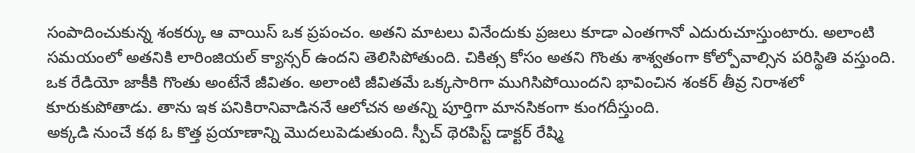సంపాదించుకున్న శంకర్కు ఆ వాయిస్ ఒక ప్రపంచం. అతని మాటలు వినేందుకు ప్రజలు కూడా ఎంతగానో ఎదురుచూస్తుంటారు. అలాంటి సమయంలో అతనికి లారింజియల్ క్యాన్సర్ ఉందని తెలిసిపోతుంది. చికిత్స కోసం అతని గొంతు శాశ్వతంగా కోల్పోవాల్సిన పరిస్థితి వస్తుంది. ఒక రేడియో జాకీకి గొంతు అంటేనే జీవితం. అలాంటి జీవితమే ఒక్కసారిగా ముగిసిపోయిందని భావించిన శంకర్ తీవ్ర నిరాశలో కూరుకుపోతాడు. తాను ఇక పనికిరానివాడిననే ఆలోచన అతన్ని పూర్తిగా మానసికంగా కుంగదీస్తుంది.
అక్కడి నుంచే కథ ఓ కొత్త ప్రయాణాన్ని మొదలుపెడుతుంది. స్పీచ్ థెరపిస్ట్ డాక్టర్ రేష్మి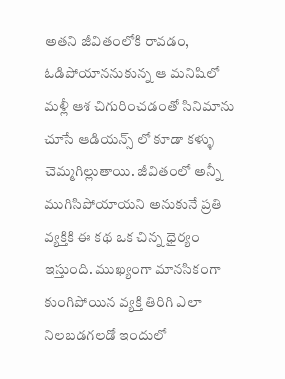అతని జీవితంలోకి రావడం, ఓడిపోయాననుకున్న ఆ మనిషిలో మళ్లీ ఆశ చిగురించడంతో సినిమాను చూసే ఆడియన్స్ లో కూడా కళ్ళు చెమ్మగిల్లుతాయి. జీవితంలో అన్నీ ముగిసిపోయాయని అనుకునే ప్రతి వ్యక్తికి ఈ కథ ఒక చిన్న ధైర్యం ఇస్తుంది. ముఖ్యంగా మానసికంగా కుంగిపోయిన వ్యక్తి తిరిగి ఎలా నిలబడగలడో ఇందులో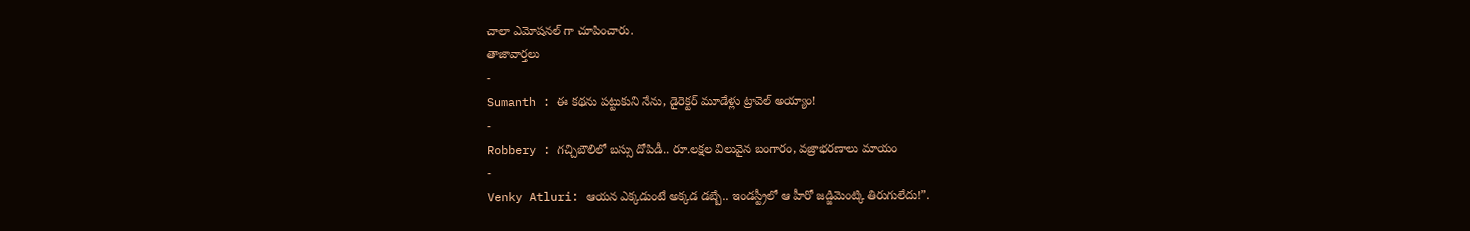చాలా ఎమోషనల్ గా చూపించారు.
తాజావార్తలు
-
Sumanth : ఈ కథను పట్టుకుని నేను, డైరెక్టర్ మూడేళ్లు ట్రావెల్ అయ్యాం!
-
Robbery : గచ్చిబౌలిలో బస్సు దోపిడీ.. రూ.లక్షల విలువైన బంగారం, వజ్రాభరణాలు మాయం
-
Venky Atluri: ఆయన ఎక్కడుంటే అక్కడ డబ్బే.. ఇండస్ట్రీలో ఆ హీరో జడ్జిమెంట్కి తిరుగులేదు!”.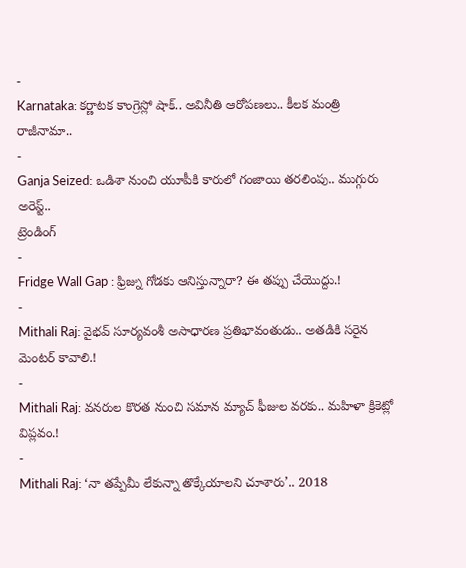-
Karnataka: కర్ణాటక కాంగ్రెస్లో షాక్.. అవినీతి ఆరోపణలు.. కీలక మంత్రి రాజీనామా..
-
Ganja Seized: ఒడిశా నుంచి యూపీకి కారులో గంజాయి తరలింపు.. ముగ్గురు అరెస్ట్..
ట్రెండింగ్
-
Fridge Wall Gap : ఫ్రిజ్ను గోడకు ఆనిస్తున్నారా? ఈ తప్పు చేయొద్దు.!
-
Mithali Raj: వైభవ్ సూర్యవంశీ అసాధారణ ప్రతిభావంతుడు.. అతడికి సరైన మెంటర్ కావాలి.!
-
Mithali Raj: వనరుల కొరత నుంచి సమాన మ్యాచ్ ఫీజుల వరకు.. మహిళా క్రికెట్లో విప్లవం.!
-
Mithali Raj: ‘నా తప్పేమీ లేకున్నా తొక్కేయాలని చూశారు’.. 2018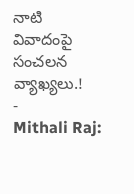నాటి వివాదంపై సంచలన వ్యాఖ్యలు.!
-
Mithali Raj: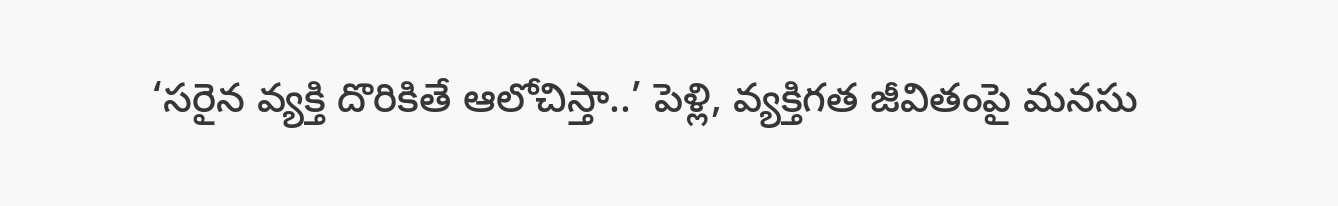‘సరైన వ్యక్తి దొరికితే ఆలోచిస్తా..’ పెళ్లి, వ్యక్తిగత జీవితంపై మనసు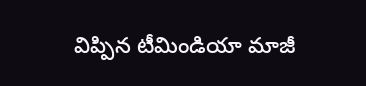విప్పిన టీమిండియా మాజీ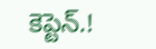కెప్టెన్.!